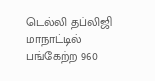டெல்லி தப்லிஜி மாநாட்டில் பங்கேற்ற 960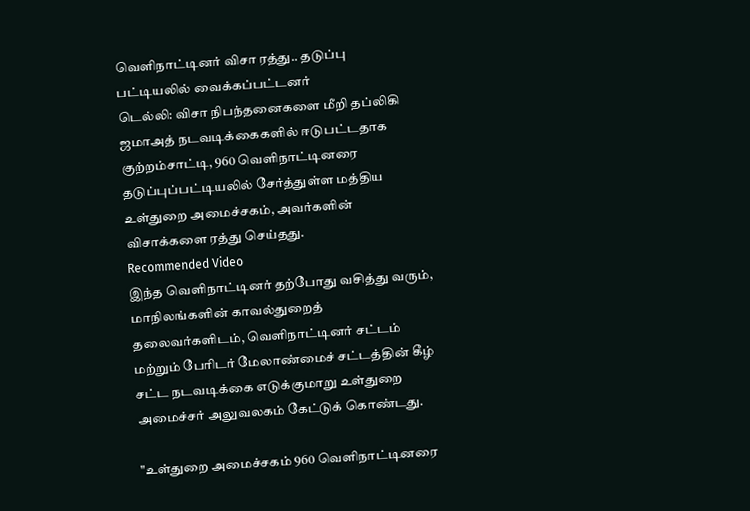வெளிநாட்டினர் விசா ரத்து.. தடுப்பு பட்டியலில் வைக்கப்பட்டனர்
டெல்லி: விசா நிபந்தனைகளை மீறி தப்லிகி ஜமாஅத் நடவடிக்கைகளில் ஈடுபட்டதாக குற்றம்சாட்டி, 960 வெளிநாட்டினரை தடுப்புப்பட்டியலில் சேர்த்துள்ள மத்திய உள்துறை அமைச்சகம், அவர்களின் விசாக்களை ரத்து செய்தது.
Recommended Video
இந்த வெளிநாட்டினர் தற்போது வசித்து வரும், மாநிலங்களின் காவல்துறைத் தலைவர்களிடம், வெளிநாட்டினர் சட்டம் மற்றும் பேரிடர் மேலாண்மைச் சட்டத்தின் கீழ் சட்ட நடவடிக்கை எடுக்குமாறு உள்துறை அமைச்சர் அலுவலகம் கேட்டுக் கொண்டது.

"உள்துறை அமைச்சகம் 960 வெளிநாட்டினரை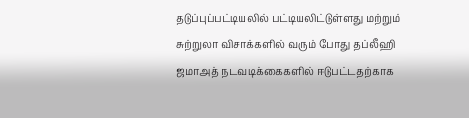தடுப்புப்பட்டியலில் பட்டியலிட்டுள்ளது மற்றும் சுற்றுலா விசாக்களில் வரும் போது தப்லீஹி ஜமாஅத் நடவடிக்கைகளில் ஈடுபட்டதற்காக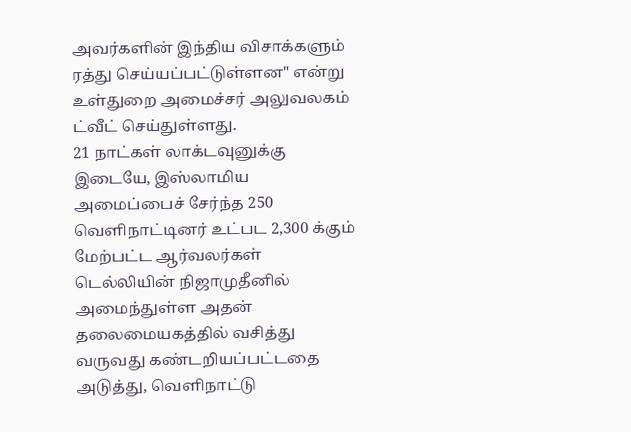அவர்களின் இந்திய விசாக்களும் ரத்து செய்யப்பட்டுள்ளன" என்று உள்துறை அமைச்சர் அலுவலகம் ட்வீட் செய்துள்ளது.
21 நாட்கள் லாக்டவுனுக்கு இடையே, இஸ்லாமிய அமைப்பைச் சேர்ந்த 250 வெளிநாட்டினர் உட்பட 2,300 க்கும் மேற்பட்ட ஆர்வலர்கள் டெல்லியின் நிஜாமுதீனில் அமைந்துள்ள அதன் தலைமையகத்தில் வசித்து வருவது கண்டறியப்பட்டதை அடுத்து, வெளிநாட்டு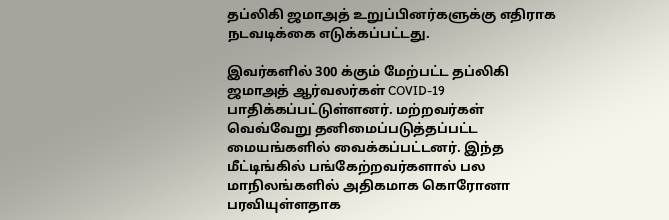தப்லிகி ஜமாஅத் உறுப்பினர்களுக்கு எதிராக நடவடிக்கை எடுக்கப்பட்டது.

இவர்களில் 300 க்கும் மேற்பட்ட தப்லிகி ஜமாஅத் ஆர்வலர்கள் COVID-19 பாதிக்கப்பட்டுள்ளனர். மற்றவர்கள் வெவ்வேறு தனிமைப்படுத்தப்பட்ட மையங்களில் வைக்கப்பட்டனர். இந்த மீட்டிங்கில் பங்கேற்றவர்களால் பல மாநிலங்களில் அதிகமாக கொரோனா பரவியுள்ளதாக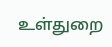உள்துறை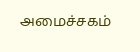அமைச்சகம்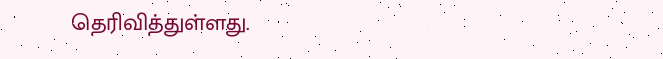தெரிவித்துள்ளது.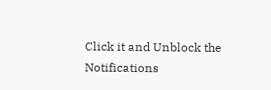Click it and Unblock the Notifications